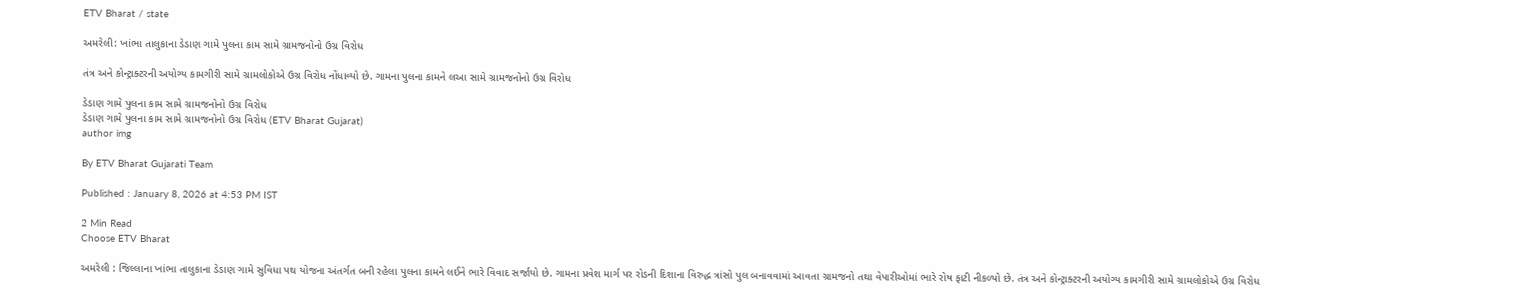ETV Bharat / state

અમરેલી: ખાંભા તાલુકાના ડેડાણ ગામે પુલના કામ સામે ગ્રામજનોનો ઉગ્ર વિરોધ

તંત્ર અને કોન્ટ્રાક્ટરની અયોગ્ય કામગીરી સામે ગ્રામલોકોએ ઉગ્ર વિરોધ નોંધાવ્યો છે. ગામના પુલના કામને લઆ સામે ગ્રામજનોનો ઉગ્ર વિરોધ

ડેડાણ ગામે પુલના કામ સામે ગ્રામજનોનો ઉગ્ર વિરોધ
ડેડાણ ગામે પુલના કામ સામે ગ્રામજનોનો ઉગ્ર વિરોધ (ETV Bharat Gujarat)
author img

By ETV Bharat Gujarati Team

Published : January 8, 2026 at 4:53 PM IST

2 Min Read
Choose ETV Bharat

અમરેલી : જિલ્લાના ખાંભા તાલુકાના ડેડાણ ગામે સુવિધા પથ યોજના અંતર્ગત બની રહેલા પુલના કામને લઈને ભારે વિવાદ સર્જાયો છે. ગામના પ્રવેશ માર્ગ પર રોડની દિશાના વિરુદ્ધ ત્રાંસો પુલ બનાવવામાં આવતા ગ્રામજનો તથા વેપારીઓમાં ભારે રોષ ફાટી નીકળ્યો છે. તંત્ર અને કોન્ટ્રાક્ટરની અયોગ્ય કામગીરી સામે ગ્રામલોકોએ ઉગ્ર વિરોધ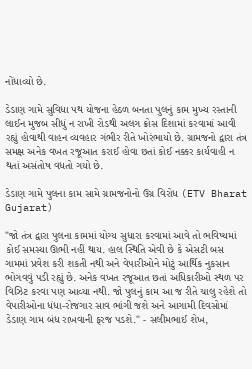નોંધાવ્યો છે.

ડેડાણ ગામે સુવિધા પથ યોજના હેઠળ બનતા પુલનું કામ મુખ્ય રસ્તાની લાઈન મુજબ સીધું ન રાખી રોડથી અલગ ક્રોસ દિશામાં કરવામાં આવી રહ્યું હોવાથી વાહન વ્યવહાર ગંભીર રીતે ખોરંભાયો છે. ગ્રામજનો દ્વારા તંત્ર સમક્ષ અનેક વખત રજૂઆત કરાઈ હોવા છતાં કોઈ નક્કર કાર્યવાહી ન થતાં અસંતોષ વધતો ગયો છે.

ડેડાણ ગામે પુલના કામ સામે ગ્રામજનોનો ઉગ્ર વિરોધ (ETV Bharat Gujarat)

"જો તંત્ર દ્વારા પુલના કામમાં યોગ્ય સુધારા કરવામાં આવે તો ભવિષ્યમાં કોઈ સમસ્યા ઊભી નહીં થાય. હાલ સ્થિતિ એવી છે કે એસટી બસ ગામમાં પ્રવેશ કરી શકતી નથી અને વેપારીઓને મોટું આર્થિક નુકસાન ભોગવવું પડી રહ્યું છે. અનેક વખત રજૂઆત છતાં અધિકારીઓ સ્થળ પર વિઝિટ કરવા પણ આવ્યા નથી. જો પુલનું કામ આ જ રીતે ચાલુ રહેશે તો વેપારીઓના ધંધા-રોજગાર સાવ ભાંગી જશે અને આગામી દિવસોમાં ડેડાણ ગામ બંધ રાખવાની ફરજ પડશે." - સલીમભાઈ શેખ,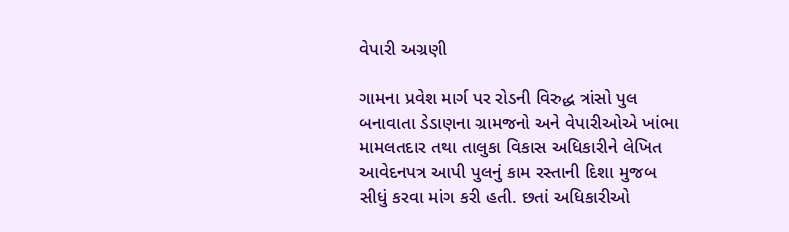વેપારી અગ્રણી

ગામના પ્રવેશ માર્ગ પર રોડની વિરુદ્ધ ત્રાંસો પુલ બનાવાતા ડેડાણના ગ્રામજનો અને વેપારીઓએ ખાંભા મામલતદાર તથા તાલુકા વિકાસ અધિકારીને લેખિત આવેદનપત્ર આપી પુલનું કામ રસ્તાની દિશા મુજબ સીધું કરવા માંગ કરી હતી. છતાં અધિકારીઓ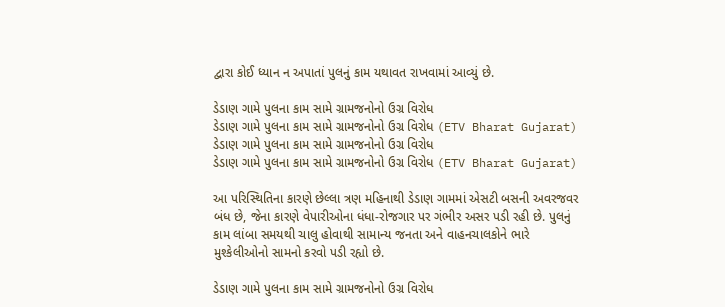દ્વારા કોઈ ધ્યાન ન અપાતાં પુલનું કામ યથાવત રાખવામાં આવ્યું છે.

ડેડાણ ગામે પુલના કામ સામે ગ્રામજનોનો ઉગ્ર વિરોધ
ડેડાણ ગામે પુલના કામ સામે ગ્રામજનોનો ઉગ્ર વિરોધ (ETV Bharat Gujarat)
ડેડાણ ગામે પુલના કામ સામે ગ્રામજનોનો ઉગ્ર વિરોધ
ડેડાણ ગામે પુલના કામ સામે ગ્રામજનોનો ઉગ્ર વિરોધ (ETV Bharat Gujarat)

આ પરિસ્થિતિના કારણે છેલ્લા ત્રણ મહિનાથી ડેડાણ ગામમાં એસટી બસની અવરજવર બંધ છે, જેના કારણે વેપારીઓના ધંધા-રોજગાર પર ગંભીર અસર પડી રહી છે. પુલનું કામ લાંબા સમયથી ચાલુ હોવાથી સામાન્ય જનતા અને વાહનચાલકોને ભારે મુશ્કેલીઓનો સામનો કરવો પડી રહ્યો છે.

ડેડાણ ગામે પુલના કામ સામે ગ્રામજનોનો ઉગ્ર વિરોધ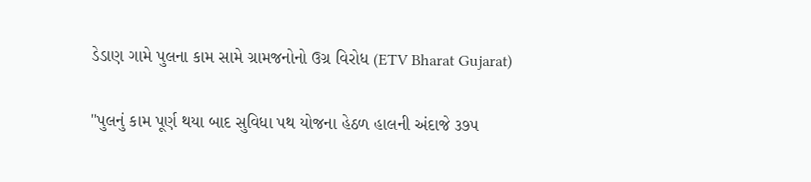ડેડાણ ગામે પુલના કામ સામે ગ્રામજનોનો ઉગ્ર વિરોધ (ETV Bharat Gujarat)

"પુલનું કામ પૂર્ણ થયા બાદ સુવિધા પથ યોજના હેઠળ હાલની અંદાજે ૩૭૫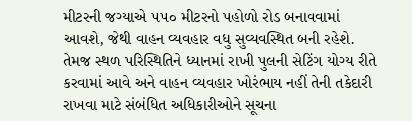મીટરની જગ્યાએ ૫૫૦ મીટરનો પહોળો રોડ બનાવવામાં આવશે, જેથી વાહન વ્યવહાર વધુ સુવ્યવસ્થિત બની રહેશે. તેમજ સ્થળ પરિસ્થિતિને ધ્યાનમાં રાખી પુલની સેટિંગ યોગ્ય રીતે કરવામાં આવે અને વાહન વ્યવહાર ખોરંભાય નહીં તેની તકેદારી રાખવા માટે સંબંધિત અધિકારીઓને સૂચના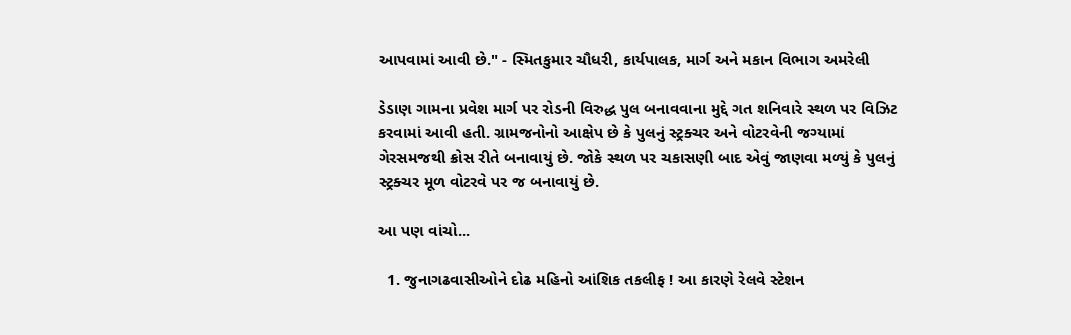આપવામાં આવી છે." - સ્મિતકુમાર ચૌધરી, કાર્યપાલક, માર્ગ અને મકાન વિભાગ અમરેલી

ડેડાણ ગામના પ્રવેશ માર્ગ પર રોડની વિરુદ્ધ પુલ બનાવવાના મુદ્દે ગત શનિવારે સ્થળ પર વિઝિટ કરવામાં આવી હતી. ગ્રામજનોનો આક્ષેપ છે કે પુલનું સ્ટ્રક્ચર અને વોટરવેની જગ્યામાં ગેરસમજથી ક્રોસ રીતે બનાવાયું છે. જોકે સ્થળ પર ચકાસણી બાદ એવું જાણવા મળ્યું કે પુલનું સ્ટ્રક્ચર મૂળ વોટરવે પર જ બનાવાયું છે.

આ પણ વાંચો...

  1. જુનાગઢવાસીઓને દોઢ મહિનો આંશિક તકલીફ ! આ કારણે રેલવે સ્ટેશન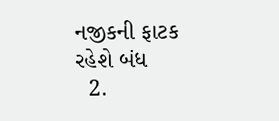નજીકની ફાટક રહેશે બંધ
  2.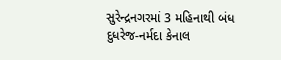સુરેન્દ્રનગરમાં 3 મહિનાથી બંધ દુધરેજ-નર્મદા કેનાલ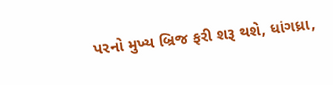પરનો મુખ્ય બ્રિજ ફરી શરૂ થશે, ધાંગધ્રા,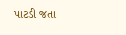પાટડી જતા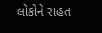લોકોને રાહત